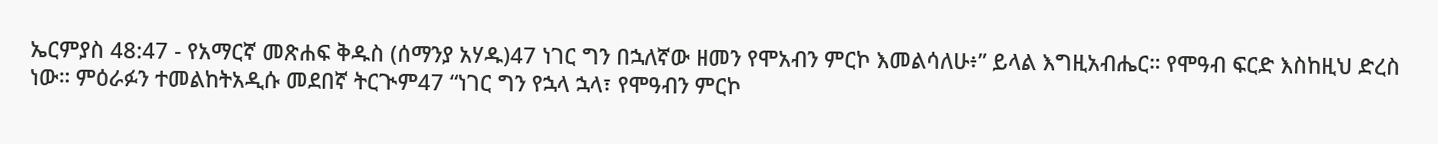ኤርምያስ 48:47 - የአማርኛ መጽሐፍ ቅዱስ (ሰማንያ አሃዱ)47 ነገር ግን በኋለኛው ዘመን የሞአብን ምርኮ እመልሳለሁ፥” ይላል እግዚአብሔር። የሞዓብ ፍርድ እስከዚህ ድረስ ነው። ምዕራፉን ተመልከትአዲሱ መደበኛ ትርጒም47 “ነገር ግን የኋላ ኋላ፣ የሞዓብን ምርኮ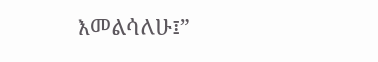እመልሳለሁ፤”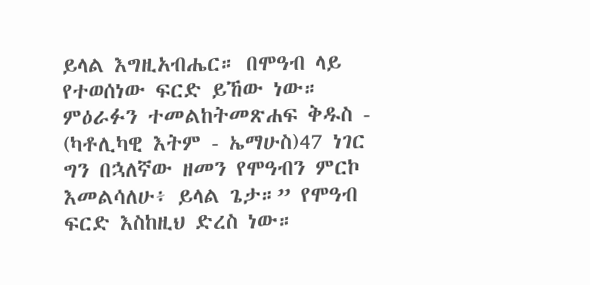ይላል እግዚአብሔር። በሞዓብ ላይ የተወሰነው ፍርድ ይኸው ነው። ምዕራፉን ተመልከትመጽሐፍ ቅዱስ - (ካቶሊካዊ እትም - ኤማሁስ)47 ነገር ግን በኋለኛው ዘመን የሞዓብን ምርኮ እመልሳለሁ፥ ይላል ጌታ።” የሞዓብ ፍርድ እስከዚህ ድረስ ነው።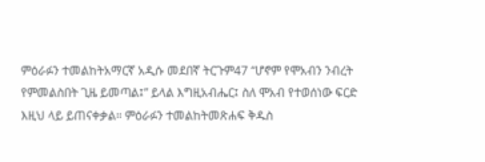ምዕራፉን ተመልከትአማርኛ አዲሱ መደበኛ ትርጉም47 “ሆኖም የሞአብን ንብረት የምመልስበት ጊዜ ይመጣል፤” ይላል እግዚአብሔር፤ ስለ ሞአብ የተወሰነው ፍርድ እዚህ ላይ ይጠናቀቃል። ምዕራፉን ተመልከትመጽሐፍ ቅዱስ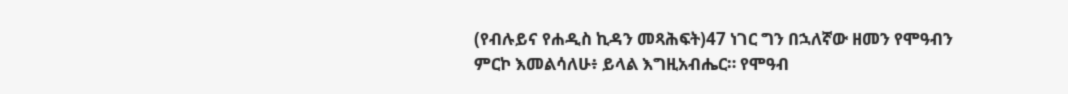(የብሉይና የሐዲስ ኪዳን መጻሕፍት)47 ነገር ግን በኋለኛው ዘመን የሞዓብን ምርኮ እመልሳለሁ፥ ይላል እግዚአብሔር። የሞዓብ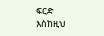ፍርድ እስከዚህ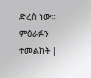ድረስ ነው። ምዕራፉን ተመልከት |